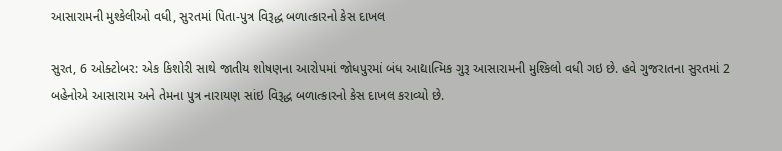આસારામની મુશ્કેલીઓ વધી, સુરતમાં પિતા-પુત્ર વિરૂદ્ધ બળાત્કારનો કેસ દાખલ

સુરત, 6 ઓક્ટોબર: એક કિશોરી સાથે જાતીય શોષણના આરોપમાં જોધપુરમાં બંધ આદ્યાત્મિક ગુરૂ આસારામની મુશ્કિલો વધી ગઇ છે. હવે ગુજરાતના સુરતમાં 2 બહેનોએ આસારામ અને તેમના પુત્ર નારાયણ સાંઇ વિરૂદ્ધ બળાત્કારનો કેસ દાખલ કરાવ્યો છે.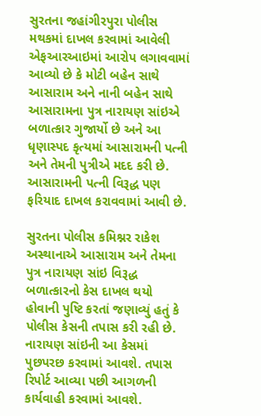સુરતના જહાંગીરપુરા પોલીસ મથકમાં દાખલ કરવામાં આવેલી એફઆરઆઇમાં આરોપ લગાવવામાં આવ્યો છે કે મોટી બહેન સાથે આસારામ અને નાની બહેન સાથે આસારામના પુત્ર નારાયણ સાંઇએ બળાત્કાર ગુજાર્યો છે અને આ ધૃણાસ્પદ કૃત્યમાં આસારામની પત્ની અને તેમની પુત્રીએ મદદ કરી છે. આસારામની પત્ની વિરૂદ્ધ પણ ફરિયાદ દાખલ કરાવવામાં આવી છે.

સુરતના પોલીસ કમિશ્નર રાકેશ અસ્થાનાએ આસારામ અને તેમના પુત્ર નારાયણ સાંઇ વિરૂદ્ધ બળાત્કારનો કેસ દાખલ થયો હોવાની પુષ્ટિ કરતાં જણાવ્યું હતું કે પોલીસ કેસની તપાસ કરી રહી છે. નારાયણ સાંઇની આ કેસમાં પુછપરછ કરવામાં આવશે. તપાસ રિપોર્ટ આવ્યા પછી આગળની કાર્યવાહી કરવામાં આવશે.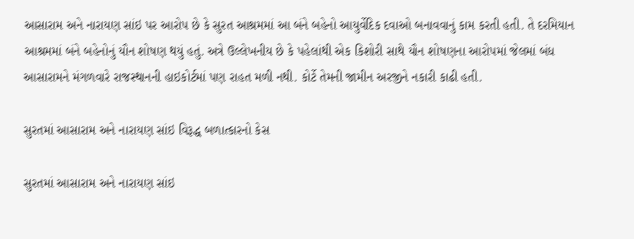આસારામ અને નારાયણ સાંઇ પર આરોપ છે કે સુરત આશ્રમમાં આ બંને બહેનો આયુર્વેદિક દવાઓ બનાવવાનું કામ કરતી હતી. તે દરમિયાન આશ્રમમાં બંને બહેનોનું યૌન શોષણ થયું હતું. અત્રે ઉલ્લેખનીય છે કે પહેલાંથી એક કિશોરી સાથે યૌન શોષણના આરોપમાં જેલમાં બંધ આસારામને મંગળવારે રાજસ્થાનની હાઇકોર્ટમાં પણ રાહત મળી નથી. કોર્ટે તેમની જામીન અરજીને નકારી કાઢી હતી.

સુરતમાં આસારામ અને નારાયણ સાંઇ વિરૂદ્ધ બળાત્કારનો કેસ

સુરતમાં આસારામ અને નારાયણ સાંઇ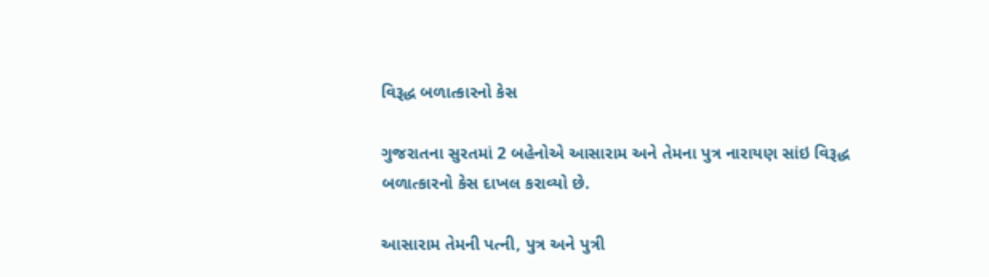વિરૂદ્ધ બળાત્કારનો કેસ

ગુજરાતના સુરતમાં 2 બહેનોએ આસારામ અને તેમના પુત્ર નારાયણ સાંઇ વિરૂદ્ધ બળાત્કારનો કેસ દાખલ કરાવ્યો છે.

આસારામ તેમની પત્ની, પુત્ર અને પુત્રી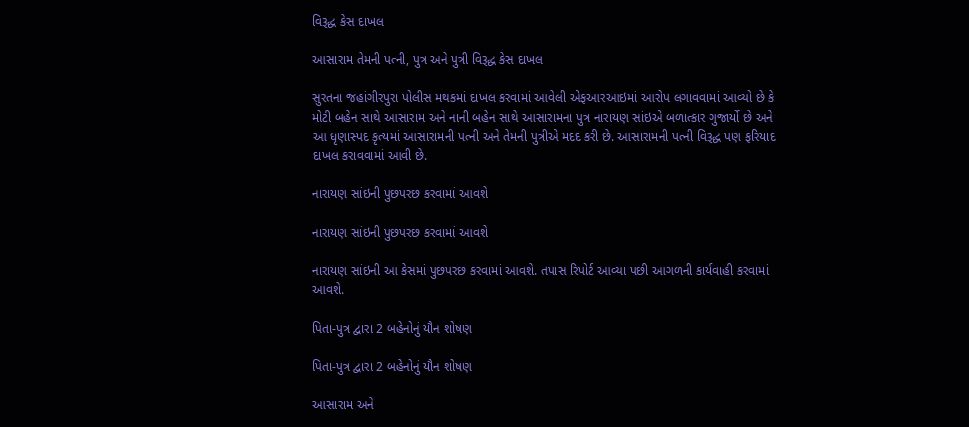વિરૂદ્ધ કેસ દાખલ

આસારામ તેમની પત્ની, પુત્ર અને પુત્રી વિરૂદ્ધ કેસ દાખલ

સુરતના જહાંગીરપુરા પોલીસ મથકમાં દાખલ કરવામાં આવેલી એફઆરઆઇમાં આરોપ લગાવવામાં આવ્યો છે કે મોટી બહેન સાથે આસારામ અને નાની બહેન સાથે આસારામના પુત્ર નારાયણ સાંઇએ બળાત્કાર ગુજાર્યો છે અને આ ધૃણાસ્પદ કૃત્યમાં આસારામની પત્ની અને તેમની પુત્રીએ મદદ કરી છે. આસારામની પત્ની વિરૂદ્ધ પણ ફરિયાદ દાખલ કરાવવામાં આવી છે.

નારાયણ સાંઇની પુછપરછ કરવામાં આવશે

નારાયણ સાંઇની પુછપરછ કરવામાં આવશે

નારાયણ સાંઇની આ કેસમાં પુછપરછ કરવામાં આવશે. તપાસ રિપોર્ટ આવ્યા પછી આગળની કાર્યવાહી કરવામાં આવશે.

પિતા-પુત્ર દ્વારા 2 બહેનોનું યૌન શોષણ

પિતા-પુત્ર દ્વારા 2 બહેનોનું યૌન શોષણ

આસારામ અને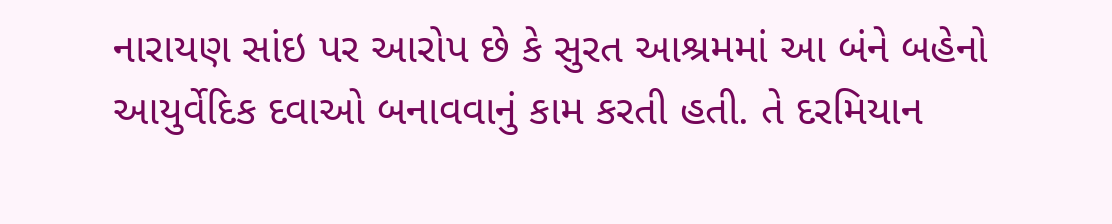નારાયણ સાંઇ પર આરોપ છે કે સુરત આશ્રમમાં આ બંને બહેનો આયુર્વેદિક દવાઓ બનાવવાનું કામ કરતી હતી. તે દરમિયાન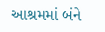આશ્રમમાં બંને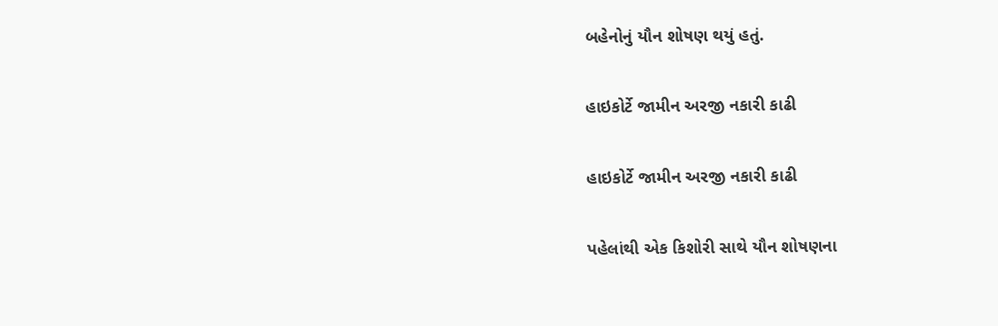બહેનોનું યૌન શોષણ થયું હતું.

હાઇકોર્ટે જામીન અરજી નકારી કાઢી

હાઇકોર્ટે જામીન અરજી નકારી કાઢી

પહેલાંથી એક કિશોરી સાથે યૌન શોષણના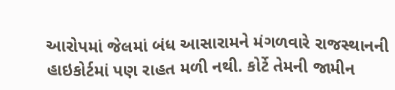આરોપમાં જેલમાં બંધ આસારામને મંગળવારે રાજસ્થાનની હાઇકોર્ટમાં પણ રાહત મળી નથી. કોર્ટે તેમની જામીન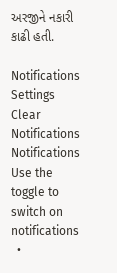અરજીને નકારી કાઢી હતી.

Notifications
Settings
Clear Notifications
Notifications
Use the toggle to switch on notifications
  •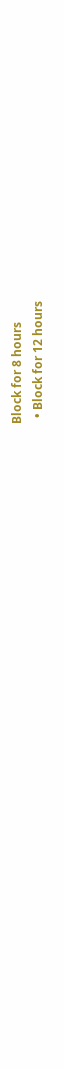Block for 8 hours
  • Block for 12 hours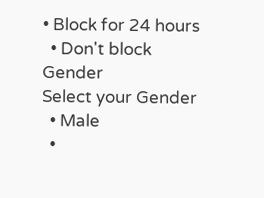• Block for 24 hours
  • Don't block
Gender
Select your Gender
  • Male
  •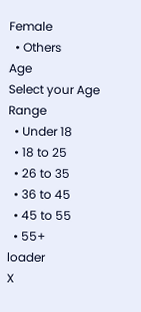Female
  • Others
Age
Select your Age Range
  • Under 18
  • 18 to 25
  • 26 to 35
  • 36 to 45
  • 45 to 55
  • 55+
loader
X